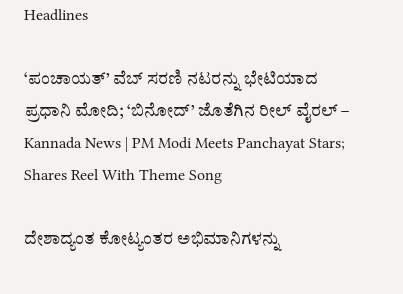Headlines

‘ಪಂಚಾಯತ್’ ವೆಬ್ ಸರಣಿ ನಟರನ್ನು ಭೇಟಿಯಾದ ಪ್ರಧಾನಿ ಮೋದಿ; ‘ಬಿನೋದ್’ ಜೊತೆಗಿನ ರೀಲ್ ವೈರಲ್ – Kannada News | PM Modi Meets Panchayat Stars; Shares Reel With Theme Song

ದೇಶಾದ್ಯಂತ ಕೋಟ್ಯಂತರ ಅಭಿಮಾನಿಗಳನ್ನು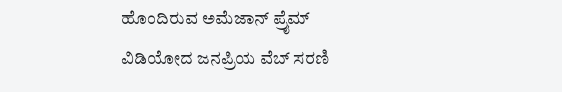ಹೊಂದಿರುವ ಅಮೆಜಾನ್ ಪ್ರೈಮ್ ವಿಡಿಯೋದ ಜನಪ್ರಿಯ ವೆಬ್ ಸರಣಿ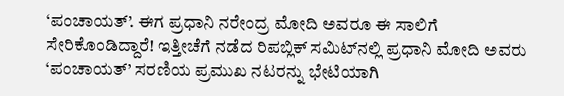‘ಪಂಚಾಯತ್’. ಈಗ ಪ್ರಧಾನಿ ನರೇಂದ್ರ ಮೋದಿ ಅವರೂ ಈ ಸಾಲಿಗೆ ಸೇರಿಕೊಂಡಿದ್ದಾರೆ! ಇತ್ತೀಚೆಗೆ ನಡೆದ ರಿಪಬ್ಲಿಕ್ ಸಮಿಟ್‌ನಲ್ಲಿ ಪ್ರಧಾನಿ ಮೋದಿ ಅವರು ‘ಪಂಚಾಯತ್’ ಸರಣಿಯ ಪ್ರಮುಖ ನಟರನ್ನು ಭೇಟಿಯಾಗಿ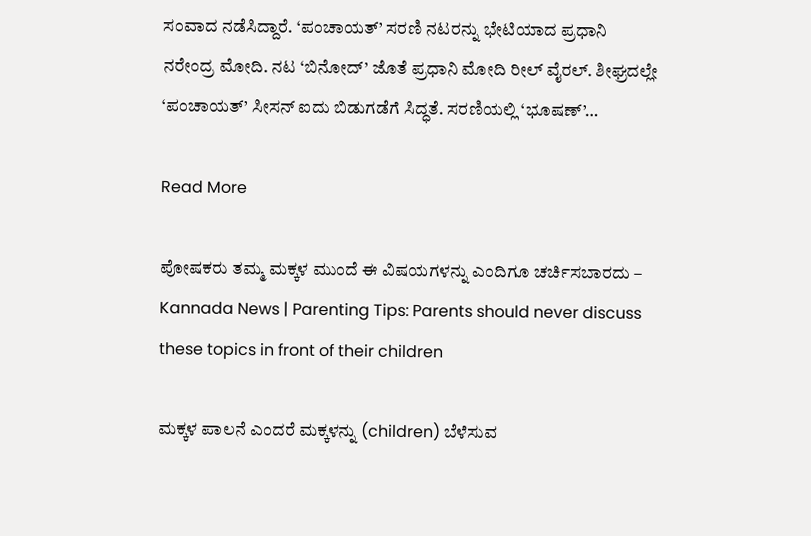ಸಂವಾದ ನಡೆಸಿದ್ದಾರೆ. ‘ಪಂಚಾಯತ್’ ಸರಣಿ ನಟರನ್ನು ಭೇಟಿಯಾದ ಪ್ರಧಾನಿ ನರೇಂದ್ರ ಮೋದಿ. ನಟ ‘ಬಿನೋದ್’ ಜೊತೆ ಪ್ರಧಾನಿ ಮೋದಿ ರೀಲ್ ವೈರಲ್. ಶೀಘ್ರದಲ್ಲೇ ‘ಪಂಚಾಯತ್’ ಸೀಸನ್ ಐದು ಬಿಡುಗಡೆಗೆ ಸಿದ್ಧತೆ. ಸರಣಿಯಲ್ಲಿ ‘ಭೂಷಣ್’…

Read More

ಪೋಷಕರು ತಮ್ಮ ಮಕ್ಕಳ ಮುಂದೆ ಈ ವಿಷಯಗಳನ್ನು ಎಂದಿಗೂ ಚರ್ಚಿಸಬಾರದು – Kannada News | Parenting Tips: Parents should never discuss these topics in front of their children

ಮಕ್ಕಳ ಪಾಲನೆ ಎಂದರೆ ಮಕ್ಕಳನ್ನು (children) ಬೆಳೆಸುವ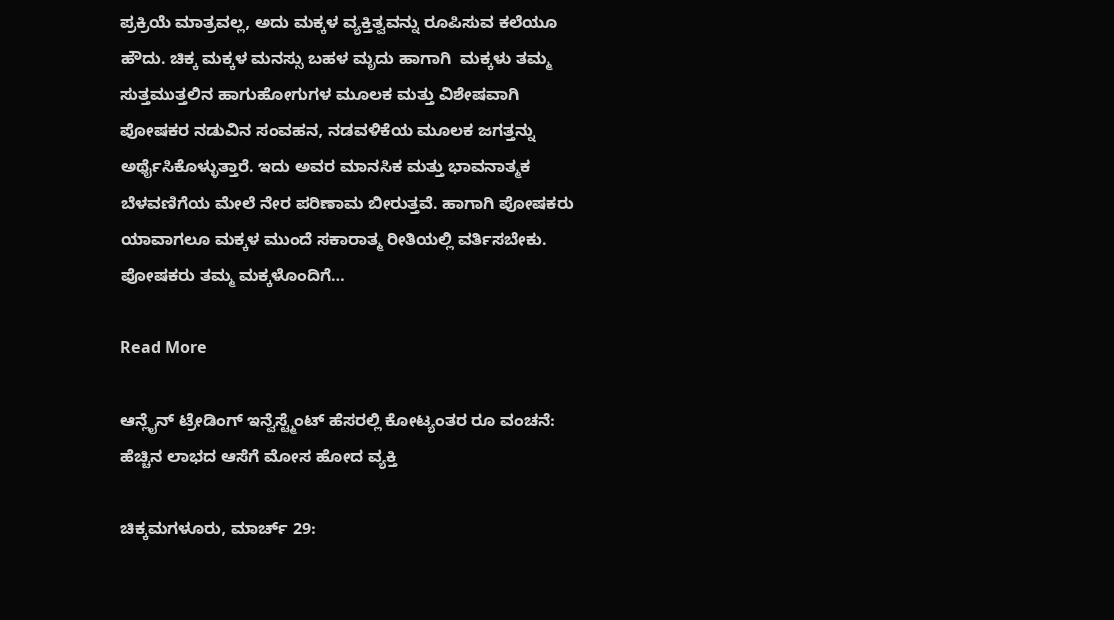ಪ್ರಕ್ರಿಯೆ ಮಾತ್ರವಲ್ಲ, ಅದು ಮಕ್ಕಳ ವ್ಯಕ್ತಿತ್ವವನ್ನು ರೂಪಿಸುವ ಕಲೆಯೂ ಹೌದು. ಚಿಕ್ಕ ಮಕ್ಕಳ ಮನಸ್ಸು ಬಹಳ ಮೃದು ಹಾಗಾಗಿ  ಮಕ್ಕಳು ತಮ್ಮ ಸುತ್ತಮುತ್ತಲಿನ ಹಾಗುಹೋಗುಗಳ ಮೂಲಕ ಮತ್ತು ವಿಶೇಷವಾಗಿ ಪೋಷಕರ ನಡುವಿನ ಸಂವಹನ, ನಡವಳಿಕೆಯ ಮೂಲಕ ಜಗತ್ತನ್ನು ಅರ್ಥೈಸಿಕೊಳ್ಳುತ್ತಾರೆ. ಇದು ಅವರ ಮಾನಸಿಕ ಮತ್ತು ಭಾವನಾತ್ಮಕ ಬೆಳವಣಿಗೆಯ ಮೇಲೆ ನೇರ ಪರಿಣಾಮ ಬೀರುತ್ತವೆ. ಹಾಗಾಗಿ ಪೋಷಕರು ಯಾವಾಗಲೂ ಮಕ್ಕಳ ಮುಂದೆ ಸಕಾರಾತ್ಮ ರೀತಿಯಲ್ಲಿ ವರ್ತಿಸಬೇಕು. ಪೋಷಕರು ತಮ್ಮ ಮಕ್ಕಳೊಂದಿಗೆ…

Read More

ಆನ್ಲೈನ್ ಟ್ರೇಡಿಂಗ್ ಇನ್ವೆಸ್ಟ್ಮೆಂಟ್ ಹೆಸರಲ್ಲಿ ಕೋಟ್ಯಂತರ ರೂ ವಂಚನೆ: ಹೆಚ್ಚಿನ‌‌ ಲಾಭದ ಆಸೆಗೆ ಮೋಸ ಹೋದ ವ್ಯಕ್ತಿ

ಚಿಕ್ಕಮಗಳೂರು, ಮಾರ್ಚ್ 29: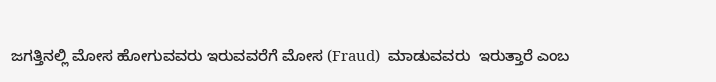ಜಗತ್ತಿನಲ್ಲಿ ಮೋಸ ಹೋಗುವವರು ಇರುವವರೆಗೆ ಮೋಸ (Fraud)  ಮಾಡುವವರು  ಇರುತ್ತಾರೆ ಎಂಬ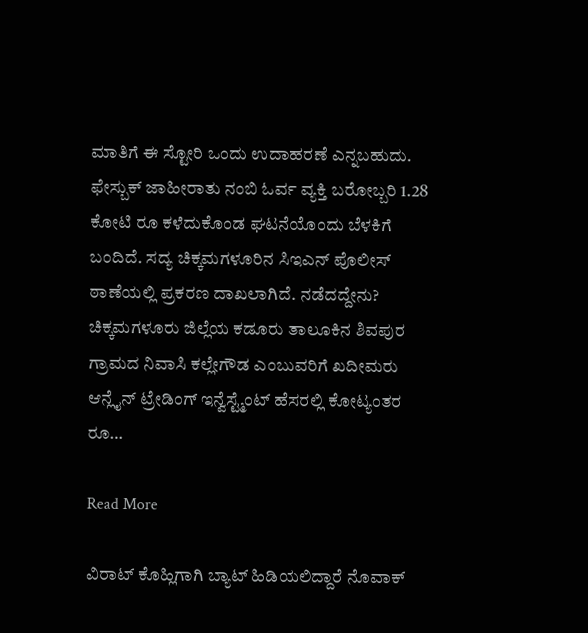ಮಾತಿಗೆ ಈ ಸ್ಟೋರಿ ಒಂದು ಉದಾಹರಣೆ ಎನ್ನಬಹುದು. ಫೇಸ್ಬುಕ್ ಜಾಹೀರಾತು ನಂಬಿ ಓರ್ವ ವ್ಯಕ್ತಿ ಬರೋಬ್ಬರಿ 1.28 ಕೋಟಿ ರೂ ಕಳೆದುಕೊಂಡ ಘಟನೆಯೊಂದು ಬೆಳಕಿಗೆ ಬಂದಿದೆ. ಸದ್ಯ ಚಿಕ್ಕಮಗಳೂರಿನ ಸಿಇಎನ್ ಪೊಲೀಸ್ ಠಾಣೆಯಲ್ಲಿ ಪ್ರಕರಣ ದಾಖಲಾಗಿದೆ. ನಡೆದದ್ದೇನು? ಚಿಕ್ಕಮಗಳೂರು ಜಿಲ್ಲೆಯ ಕಡೂರು ತಾಲೂಕಿನ‌ ಶಿವಪುರ ಗ್ರಾಮದ ನಿವಾಸಿ ಕಲ್ಲೇಗೌಡ ಎಂಬುವರಿಗೆ ಖದೀಮರು ಆನ್ಲೈನ್ ಟ್ರೇಡಿಂಗ್ ಇನ್ವೆಸ್ಟ್ಮೆಂಟ್ ಹೆಸರಲ್ಲಿ ಕೋಟ್ಯಂತರ ರೂ…

Read More

ವಿರಾಟ್ ಕೊಹ್ಲಿಗಾಗಿ ಬ್ಯಾಟ್ ಹಿಡಿಯಲಿದ್ದಾರೆ ನೊವಾಕ್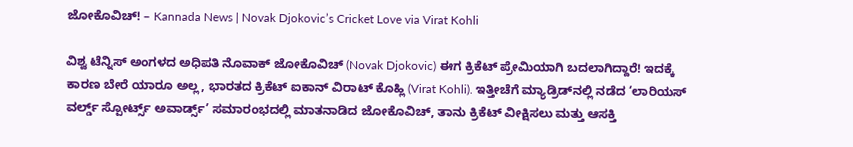ಜೋಕೊವಿಚ್! – Kannada News | Novak Djokovic’s Cricket Love via Virat Kohli

ವಿಶ್ವ ಟೆನ್ನಿಸ್ ಅಂಗಳದ ಅಧಿಪತಿ ನೊವಾಕ್ ಜೋಕೊವಿಚ್ (Novak Djokovic) ಈಗ ಕ್ರಿಕೆಟ್ ಪ್ರೇಮಿಯಾಗಿ ಬದಲಾಗಿದ್ದಾರೆ! ಇದಕ್ಕೆ ಕಾರಣ ಬೇರೆ ಯಾರೂ ಅಲ್ಲ, ಭಾರತದ ಕ್ರಿಕೆಟ್ ಐಕಾನ್ ವಿರಾಟ್ ಕೊಹ್ಲಿ (Virat Kohli). ಇತ್ತೀಚೆಗೆ ಮ್ಯಾಡ್ರಿಡ್‌ನಲ್ಲಿ ನಡೆದ ‘ಲಾರಿಯಸ್ ವರ್ಲ್ಡ್ ಸ್ಪೋರ್ಟ್ಸ್ ಅವಾರ್ಡ್ಸ್’ ಸಮಾರಂಭದಲ್ಲಿ ಮಾತನಾಡಿದ ಜೋಕೊವಿಚ್, ತಾನು ಕ್ರಿಕೆಟ್ ವೀಕ್ಷಿಸಲು ಮತ್ತು ಆಸಕ್ತಿ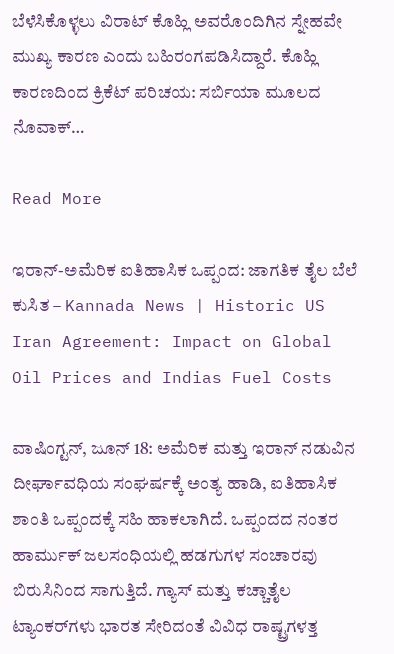ಬೆಳೆಸಿಕೊಳ್ಳಲು ವಿರಾಟ್ ಕೊಹ್ಲಿ ಅವರೊಂದಿಗಿನ ಸ್ನೇಹವೇ ಮುಖ್ಯ ಕಾರಣ ಎಂದು ಬಹಿರಂಗಪಡಿಸಿದ್ದಾರೆ. ಕೊಹ್ಲಿ ಕಾರಣದಿಂದ ಕ್ರಿಕೆಟ್ ಪರಿಚಯ: ಸರ್ಬಿಯಾ ಮೂಲದ ನೊವಾಕ್…

Read More

ಇರಾನ್-ಅಮೆರಿಕ ಐತಿಹಾಸಿಕ ಒಪ್ಪಂದ: ಜಾಗತಿಕ ತೈಲ ಬೆಲೆ ಕುಸಿತ – Kannada News | Historic US Iran Agreement: Impact on Global Oil Prices and Indias Fuel Costs

ವಾಷಿಂಗ್ಟನ್, ಜೂನ್ 18: ಅಮೆರಿಕ ಮತ್ತು ಇರಾನ್ ನಡುವಿನ ದೀರ್ಘಾವಧಿಯ ಸಂಘರ್ಷಕ್ಕೆ ಅಂತ್ಯ ಹಾಡಿ, ಐತಿಹಾಸಿಕ ಶಾಂತಿ ಒಪ್ಪಂದಕ್ಕೆ ಸಹಿ ಹಾಕಲಾಗಿದೆ. ಒಪ್ಪಂದದ ನಂತರ ಹಾರ್ಮುಕ್ ಜಲಸಂಧಿಯಲ್ಲಿ ಹಡಗುಗಳ ಸಂಚಾರವು ಬಿರುಸಿನಿಂದ ಸಾಗುತ್ತಿದೆ. ಗ್ಯಾಸ್ ಮತ್ತು ಕಚ್ಚಾತೈಲ ಟ್ಯಾಂಕರ್‌ಗಳು ಭಾರತ ಸೇರಿದಂತೆ ವಿವಿಧ ರಾಷ್ಟ್ರಗಳತ್ತ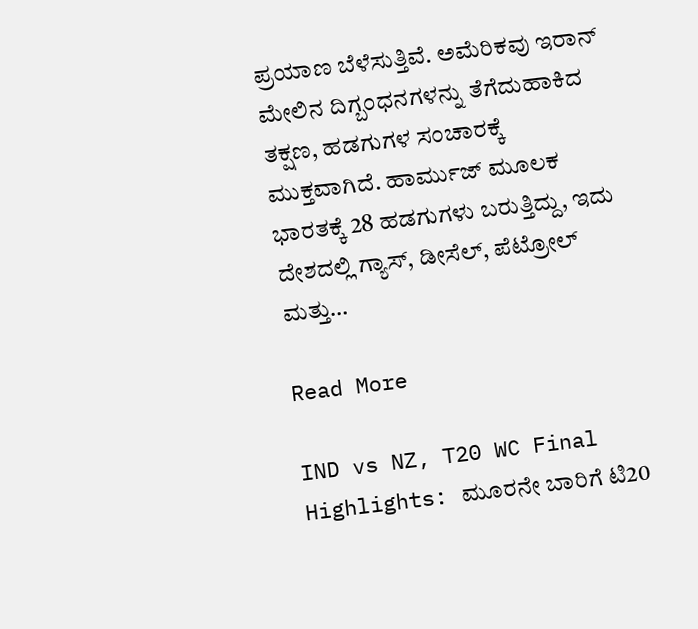ಪ್ರಯಾಣ ಬೆಳೆಸುತ್ತಿವೆ. ಅಮೆರಿಕವು ಇರಾನ್ ಮೇಲಿನ ದಿಗ್ಬಂಧನಗಳನ್ನು ತೆಗೆದುಹಾಕಿದ ತಕ್ಷಣ, ಹಡಗುಗಳ ಸಂಚಾರಕ್ಕೆ ಮುಕ್ತವಾಗಿದೆ. ಹಾರ್ಮುಜ್ ಮೂಲಕ ಭಾರತಕ್ಕೆ 28 ಹಡಗುಗಳು ಬರುತ್ತಿದ್ದು, ಇದು ದೇಶದಲ್ಲಿ ಗ್ಯಾಸ್, ಡೀಸೆಲ್, ಪೆಟ್ರೋಲ್ ಮತ್ತು…

Read More

IND vs NZ, T20 WC Final Highlights: ಮೂರನೇ ಬಾರಿಗೆ ಟಿ20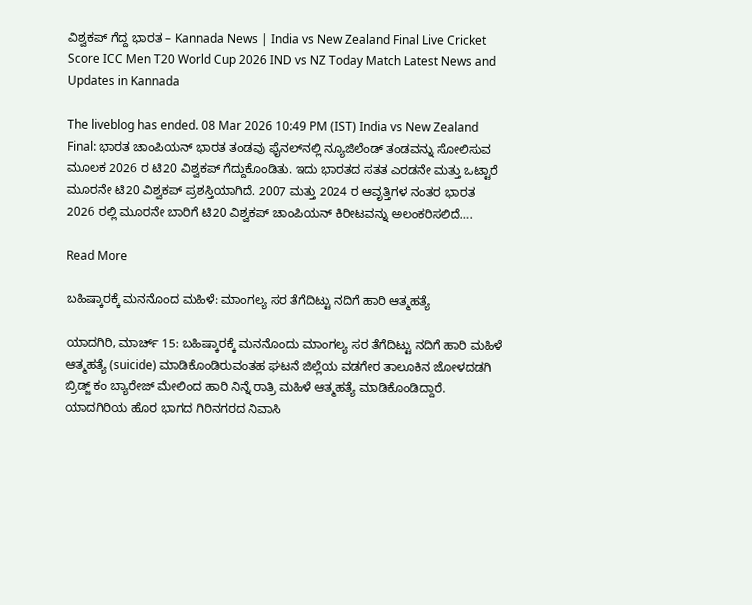ವಿಶ್ವಕಪ್ ಗೆದ್ದ ಭಾರತ – Kannada News | India vs New Zealand Final Live Cricket Score ICC Men T20 World Cup 2026 IND vs NZ Today Match Latest News and Updates in Kannada

The liveblog has ended. 08 Mar 2026 10:49 PM (IST) India vs New Zealand Final: ಭಾರತ ಚಾಂಪಿಯನ್ ಭಾರತ ತಂಡವು ಫೈನಲ್‌ನಲ್ಲಿ ನ್ಯೂಜಿಲೆಂಡ್ ತಂಡವನ್ನು ಸೋಲಿಸುವ ಮೂಲಕ 2026 ರ ಟಿ20 ವಿಶ್ವಕಪ್ ಗೆದ್ದುಕೊಂಡಿತು. ಇದು ಭಾರತದ ಸತತ ಎರಡನೇ ಮತ್ತು ಒಟ್ಟಾರೆ ಮೂರನೇ ಟಿ20 ವಿಶ್ವಕಪ್ ಪ್ರಶಸ್ತಿಯಾಗಿದೆ. 2007 ಮತ್ತು 2024 ರ ಆವೃತ್ತಿಗಳ ನಂತರ ಭಾರತ 2026 ರಲ್ಲಿ ಮೂರನೇ ಬಾರಿಗೆ ಟಿ20 ವಿಶ್ವಕಪ್ ಚಾಂಪಿಯನ್ ಕಿರೀಟವನ್ನು ಅಲಂಕರಿಸಲಿದೆ….

Read More

ಬಹಿಷ್ಕಾರಕ್ಕೆ ಮನನೊಂದ ಮಹಿಳೆ: ಮಾಂಗಲ್ಯ ಸರ ತೆಗೆದಿಟ್ಟು ನದಿಗೆ ಹಾರಿ ಆತ್ಮಹತ್ಯೆ

ಯಾದಗಿರಿ, ಮಾರ್ಚ್ 15: ಬಹಿಷ್ಕಾರಕ್ಕೆ ಮನನೊಂದು ಮಾಂಗಲ್ಯ ಸರ ತೆಗೆದಿಟ್ಟು ನದಿಗೆ ಹಾರಿ ಮಹಿಳೆ ಆತ್ಮಹತ್ಯೆ (suicide) ಮಾಡಿಕೊಂಡಿರುವಂತಹ ಘಟನೆ ಜಿಲ್ಲೆಯ ವಡಗೇರ ತಾಲೂಕಿನ ಜೋಳದಡಗಿ ಬ್ರಿಡ್ಜ್ ಕಂ ಬ್ಯಾರೇಜ್ ಮೇಲಿಂದ ಹಾರಿ ನಿನ್ನೆ ರಾತ್ರಿ ಮಹಿಳೆ ಆತ್ಮಹತ್ಯೆ ಮಾಡಿಕೊಂಡಿದ್ದಾರೆ. ಯಾದಗಿರಿಯ ಹೊರ ಭಾಗದ ಗಿರಿನಗರದ ನಿವಾಸಿ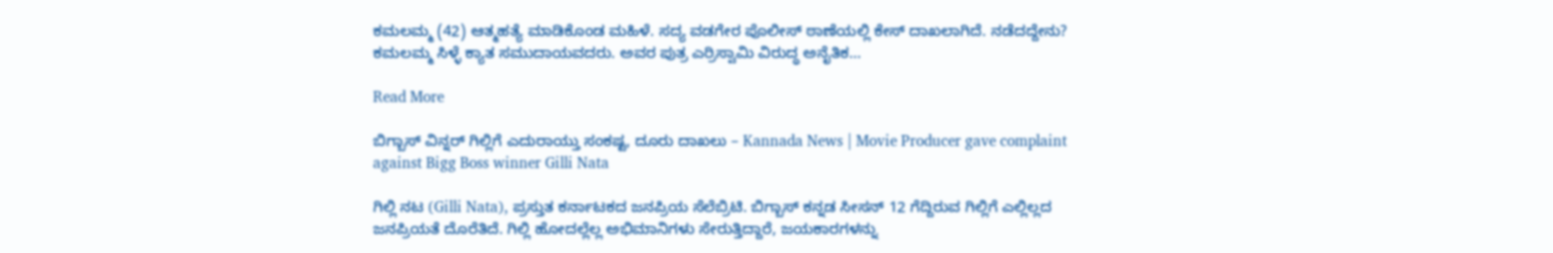ಕಮಲಮ್ಮ (42) ಆತ್ಮಹತ್ಯೆ ಮಾಡಿಕೊಂಡ ಮಹಿಳೆ. ಸದ್ಯ ವಡಗೇರ ಪೊಲೀಸ್ ಠಾಣೆಯಲ್ಲಿ ಕೇಸ್ ದಾಖಲಾಗಿದೆ. ನಡೆದದ್ದೇನು? ಕಮಲಮ್ಮ ಸಿಳ್ಳೆ ಕ್ಯಾತ ಸಮುದಾಯವದರು. ಅವರ ಪುತ್ರ ಎರ್ರಿಸ್ವಾಮಿ ವಿರುದ್ಧ ಅನೈತಿಕ…

Read More

ಬಿಗ್ಬಾಸ್ ವಿನ್ನರ್ ಗಿಲ್ಲಿಗೆ ಎದುರಾಯ್ತು ಸಂಕಷ್ಟ, ದೂರು ದಾಖಲು – Kannada News | Movie Producer gave complaint against Bigg Boss winner Gilli Nata

ಗಿಲ್ಲಿ ನಟ (Gilli Nata), ಪ್ರಸ್ತುತ ಕರ್ನಾಟಕದ ಜನಪ್ರಿಯ ಸೆಲೆಬ್ರಿಟಿ. ಬಿಗ್ಬಾಸ್ ಕನ್ನಡ ಸೀಸನ್ 12 ಗೆದ್ದಿರುವ ಗಿಲ್ಲಿಗೆ ಎಲ್ಲಿಲ್ಲದ ಜನಪ್ರಿಯತೆ ದೊರೆತಿದೆ. ಗಿಲ್ಲಿ ಹೋದಲ್ಲೆಲ್ಲ ಅಭಿಮಾನಿಗಳು ಸೇರುತ್ತಿದ್ದಾರೆ, ಜಯಕಾರಗಳನ್ನು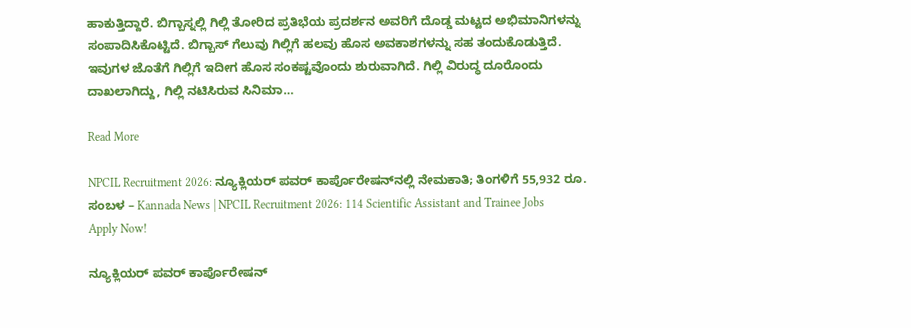ಹಾಕುತ್ತಿದ್ದಾರೆ. ಬಿಗ್ಬಾಸ್ನಲ್ಲಿ ಗಿಲ್ಲಿ ತೋರಿದ ಪ್ರತಿಭೆಯ ಪ್ರದರ್ಶನ ಅವರಿಗೆ ದೊಡ್ಡ ಮಟ್ಟದ ಅಭಿಮಾನಿಗಳನ್ನು ಸಂಪಾದಿಸಿಕೊಟ್ಟಿದೆ. ಬಿಗ್ಬಾಸ್ ಗೆಲುವು ಗಿಲ್ಲಿಗೆ ಹಲವು ಹೊಸ ಅವಕಾಶಗಳನ್ನು ಸಹ ತಂದುಕೊಡುತ್ತಿದೆ. ಇವುಗಳ ಜೊತೆಗೆ ಗಿಲ್ಲಿಗೆ ಇದೀಗ ಹೊಸ ಸಂಕಷ್ಟವೊಂದು ಶುರುವಾಗಿದೆ. ಗಿಲ್ಲಿ ವಿರುದ್ಧ ದೂರೊಂದು ದಾಖಲಾಗಿದ್ದು, ಗಿಲ್ಲಿ ನಟಿಸಿರುವ ಸಿನಿಮಾ…

Read More

NPCIL Recruitment 2026: ನ್ಯೂಕ್ಲಿಯರ್ ಪವರ್ ಕಾರ್ಪೊರೇಷನ್‌ನಲ್ಲಿ ನೇಮಕಾತಿ; ತಿಂಗಳಿಗೆ 55,932 ರೂ. ಸಂಬಳ – Kannada News | NPCIL Recruitment 2026: 114 Scientific Assistant and Trainee Jobs Apply Now!

ನ್ಯೂಕ್ಲಿಯರ್ ಪವರ್ ಕಾರ್ಪೊರೇಷನ್‌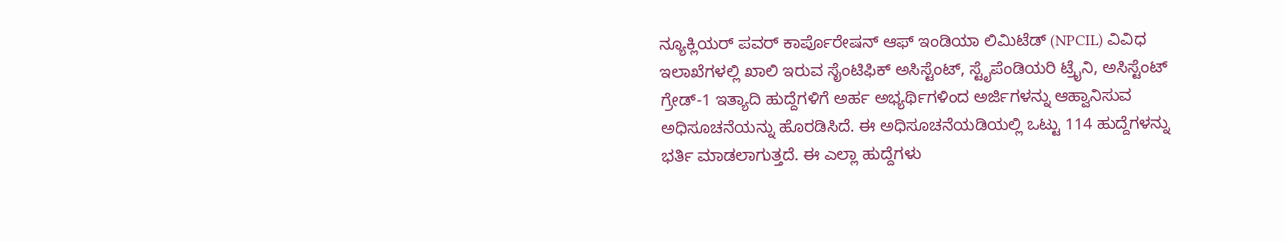ನ್ಯೂಕ್ಲಿಯರ್ ಪವರ್ ಕಾರ್ಪೊರೇಷನ್ ಆಫ್ ಇಂಡಿಯಾ ಲಿಮಿಟೆಡ್ (NPCIL) ವಿವಿಧ ಇಲಾಖೆಗಳಲ್ಲಿ ಖಾಲಿ ಇರುವ ಸೈಂಟಿಫಿಕ್ ಅಸಿಸ್ಟೆಂಟ್, ಸ್ಟೈಪೆಂಡಿಯರಿ ಟ್ರೈನಿ, ಅಸಿಸ್ಟೆಂಟ್ ಗ್ರೇಡ್-1 ಇತ್ಯಾದಿ ಹುದ್ದೆಗಳಿಗೆ ಅರ್ಹ ಅಭ್ಯರ್ಥಿಗಳಿಂದ ಅರ್ಜಿಗಳನ್ನು ಆಹ್ವಾನಿಸುವ ಅಧಿಸೂಚನೆಯನ್ನು ಹೊರಡಿಸಿದೆ. ಈ ಅಧಿಸೂಚನೆಯಡಿಯಲ್ಲಿ ಒಟ್ಟು 114 ಹುದ್ದೆಗಳನ್ನು ಭರ್ತಿ ಮಾಡಲಾಗುತ್ತದೆ. ಈ ಎಲ್ಲಾ ಹುದ್ದೆಗಳು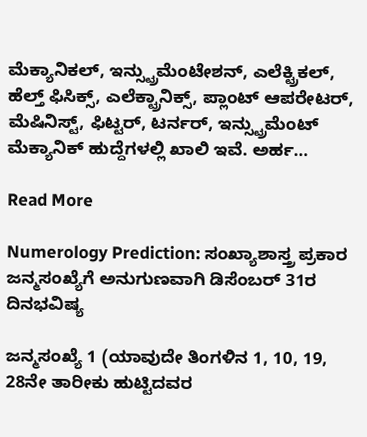ಮೆಕ್ಯಾನಿಕಲ್, ಇನ್ಸ್ಟ್ರುಮೆಂಟೇಶನ್, ಎಲೆಕ್ಟ್ರಿಕಲ್, ಹೆಲ್ತ್ ಫಿಸಿಕ್ಸ್, ಎಲೆಕ್ಟ್ರಾನಿಕ್ಸ್, ಪ್ಲಾಂಟ್ ಆಪರೇಟರ್, ಮೆಷಿನಿಸ್ಟ್, ಫಿಟ್ಟರ್, ಟರ್ನರ್, ಇನ್ಸ್ಟ್ರುಮೆಂಟ್ ಮೆಕ್ಯಾನಿಕ್ ಹುದ್ದೆಗಳಲ್ಲಿ ಖಾಲಿ ಇವೆ. ಅರ್ಹ…

Read More

Numerology Prediction: ಸಂಖ್ಯಾಶಾಸ್ತ್ರ ಪ್ರಕಾರ ಜನ್ಮಸಂಖ್ಯೆಗೆ ಅನುಗುಣವಾಗಿ ಡಿಸೆಂಬರ್ 31ರ ದಿನಭವಿಷ್ಯ

ಜನ್ಮಸಂಖ್ಯೆ 1 (ಯಾವುದೇ ತಿಂಗಳಿನ 1, 10, 19, 28ನೇ ತಾರೀಕು ಹುಟ್ಟಿದವರ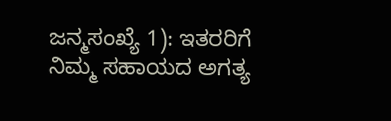ಜನ್ಮಸಂಖ್ಯೆ 1): ಇತರರಿಗೆ ನಿಮ್ಮ ಸಹಾಯದ ಅಗತ್ಯ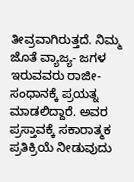ತೀವ್ರವಾಗಿರುತ್ತದೆ. ನಿಮ್ಮ ಜೊತೆ ವ್ಯಾಜ್ಯ- ಜಗಳ ಇರುವವರು ರಾಜೀ- ಸಂಧಾನಕ್ಕೆ ಪ್ರಯತ್ನ ಮಾಡಲಿದ್ದಾರೆ. ಅವರ ಪ್ರಸ್ತಾವಕ್ಕೆ ಸಕಾರಾತ್ಮಕ ಪ್ರತಿಕ್ರಿಯೆ ನೀಡುವುದು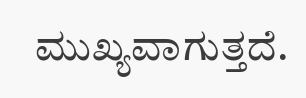ಮುಖ್ಯವಾಗುತ್ತದೆ.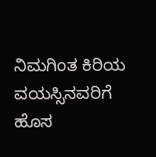ನಿಮಗಿಂತ ಕಿರಿಯ ವಯಸ್ಸಿನವರಿಗೆ ಹೊಸ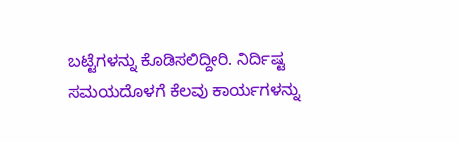ಬಟ್ಟೆಗಳನ್ನು ಕೊಡಿಸಲಿದ್ದೀರಿ. ನಿರ್ದಿಷ್ಟ ಸಮಯದೊಳಗೆ ಕೆಲವು ಕಾರ್ಯಗಳನ್ನು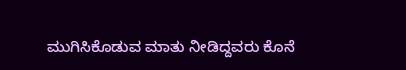ಮುಗಿಸಿಕೊಡುವ ಮಾತು ನೀಡಿದ್ದವರು ಕೊನೆ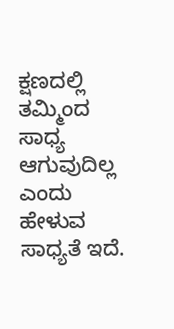ಕ್ಷಣದಲ್ಲಿ ತಮ್ಮಿಂದ ಸಾಧ್ಯ ಆಗುವುದಿಲ್ಲ ಎಂದು ಹೇಳುವ ಸಾಧ್ಯತೆ ಇದೆ.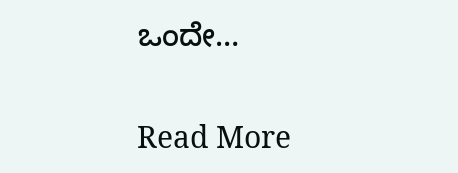ಒಂದೇ…

Read More